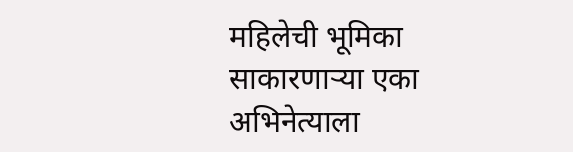महिलेची भूमिका साकारणाऱ्या एका अभिनेत्याला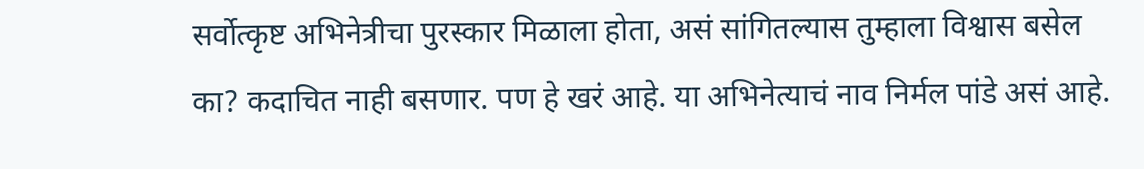सर्वोत्कृष्ट अभिनेत्रीचा पुरस्कार मिळाला होता, असं सांगितल्यास तुम्हाला विश्वास बसेल का? कदाचित नाही बसणार. पण हे खरं आहे. या अभिनेत्याचं नाव निर्मल पांडे असं आहे.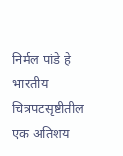निर्मल पांडे हे भारतीय चित्रपटसृष्टीतील एक अतिशय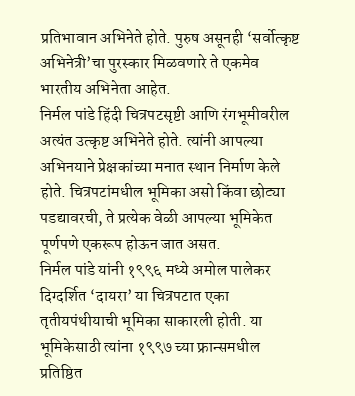प्रतिभावान अभिनेते होते. पुरुष असूनही ‘सर्वोत्कृष्ट अभिनेत्री’चा पुरस्कार मिळवणारे ते एकमेव भारतीय अभिनेता आहेत.
निर्मल पांडे हिंदी चित्रपटसृष्टी आणि रंगभूमीवरील अत्यंत उत्कृष्ट अभिनेते होते. त्यांनी आपल्या अभिनयाने प्रेक्षकांच्या मनात स्थान निर्माण केले होते. चित्रपटांमधील भूमिका असो किंवा छोट्या पडद्यावरची, ते प्रत्येक वेळी आपल्या भूमिकेत पूर्णपणे एकरूप होऊन जात असत.
निर्मल पांडे यांनी १९९६ मध्ये अमोल पालेकर दिग्दर्शित ‘दायरा’ या चित्रपटात एका तृतीयपंथीयाची भूमिका साकारली होती. या भूमिकेसाठी त्यांना १९९७ च्या फ्रान्समधील प्रतिष्ठित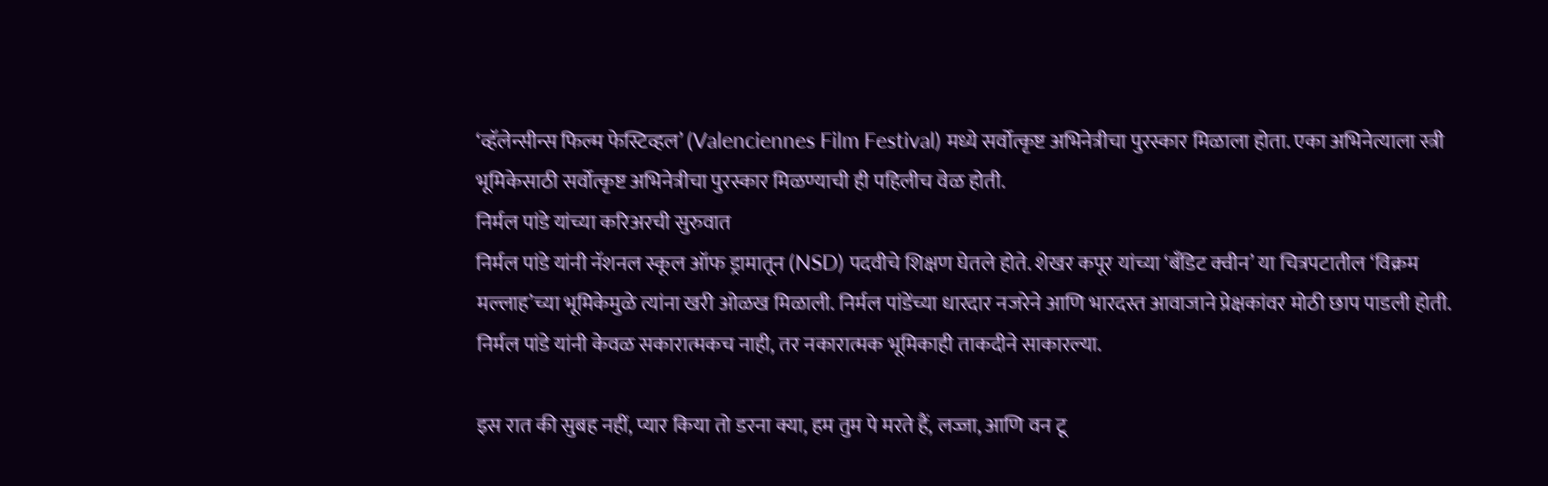‘व्हॅलेन्सीन्स फिल्म फेस्टिव्हल’ (Valenciennes Film Festival) मध्ये सर्वोत्कृष्ट अभिनेत्रीचा पुरस्कार मिळाला होता. एका अभिनेत्याला स्त्री भूमिकेसाठी सर्वोत्कृष्ट अभिनेत्रीचा पुरस्कार मिळण्याची ही पहिलीच वेळ होती.
निर्मल पांडे यांच्या करिअरची सुरुवात
निर्मल पांडे यांनी नॅशनल स्कूल ऑफ ड्रामातून (NSD) पदवीचे शिक्षण घेतले होते. शेखर कपूर यांच्या ‘बँडिट क्वीन’ या चित्रपटातील ‘विक्रम मल्लाह’च्या भूमिकेमुळे त्यांना खरी ओळख मिळाली. निर्मल पांडेंच्या धारदार नजरेने आणि भारदस्त आवाजाने प्रेक्षकांवर मोठी छाप पाडली होती. निर्मल पांडे यांनी केवळ सकारात्मकच नाही, तर नकारात्मक भूमिकाही ताकदीने साकारल्या.

इस रात की सुबह नहीं, प्यार किया तो डरना क्या, हम तुम पे मरते हैं, लज्जा, आणि वन टू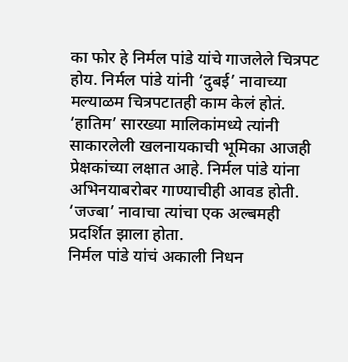का फोर हे निर्मल पांडे यांचे गाजलेले चित्रपट होय. निर्मल पांडे यांनी ‘दुबई’ नावाच्या मल्याळम चित्रपटातही काम केलं होतं. ‘हातिम’ सारख्या मालिकांमध्ये त्यांनी साकारलेली खलनायकाची भूमिका आजही प्रेक्षकांच्या लक्षात आहे. निर्मल पांडे यांना अभिनयाबरोबर गाण्याचीही आवड होती. ‘जज्बा’ नावाचा त्यांचा एक अल्बमही प्रदर्शित झाला होता.
निर्मल पांडे यांचं अकाली निधन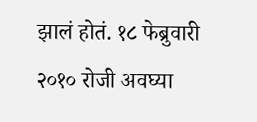झालं होतं. १८ फेब्रुवारी २०१० रोजी अवघ्या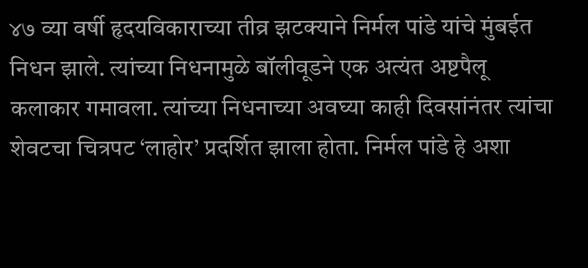४७ व्या वर्षी हृदयविकाराच्या तीव्र झटक्याने निर्मल पांडे यांचे मुंबईत निधन झाले. त्यांच्या निधनामुळे बॉलीवूडने एक अत्यंत अष्टपैलू कलाकार गमावला. त्यांच्या निधनाच्या अवघ्या काही दिवसांनंतर त्यांचा शेवटचा चित्रपट ‘लाहोर’ प्रदर्शित झाला होता. निर्मल पांडे हे अशा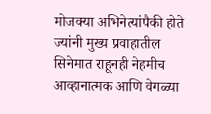मोजक्या अभिनेत्यांपैकी होते ज्यांनी मुख्य प्रवाहातील सिनेमात राहूनही नेहमीच आव्हानात्मक आणि वेगळ्या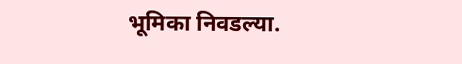भूमिका निवडल्या.